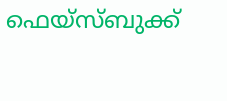ഫെയ്സ്ബുക്ക്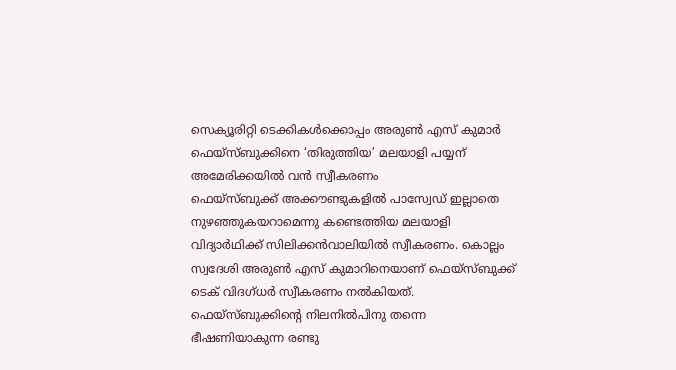സെക്യൂരിറ്റി ടെക്കികൾക്കൊപ്പം അരുൺ എസ് കുമാർ
ഫെയ്സ്ബുക്കിനെ ‘തിരുത്തിയ’ മലയാളി പയ്യന് അമേരിക്കയിൽ വൻ സ്വീകരണം
ഫെയ്സ്ബുക്ക് അക്കൗണ്ടുകളിൽ പാസ്വേഡ് ഇല്ലാതെ നുഴഞ്ഞുകയറാമെന്നു കണ്ടെത്തിയ മലയാളി വിദ്യാർഥിക്ക് സിലിക്കൻവാലിയിൽ സ്വീകരണം. കൊല്ലം സ്വദേശി അരുൺ എസ് കുമാറിനെയാണ് ഫെയ്സ്ബുക്ക് ടെക് വിദഗ്ധർ സ്വീകരണം നൽകിയത്. ഫെയ്സ്ബുക്കിന്റെ നിലനിൽപിനു തന്നെ ഭീഷണിയാകുന്ന രണ്ടു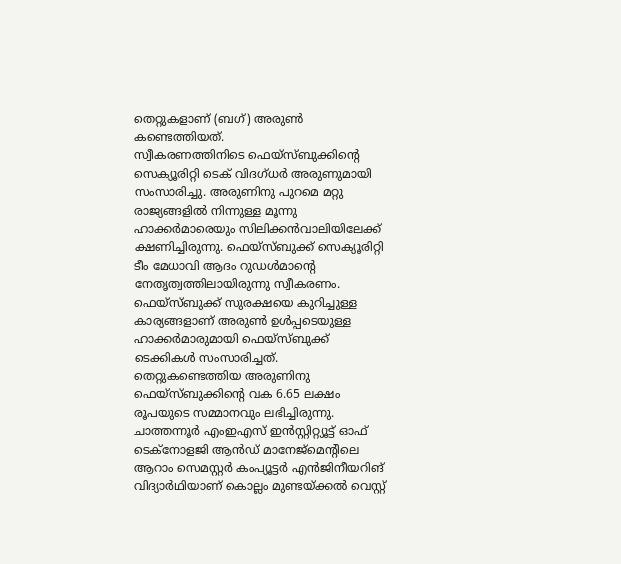തെറ്റുകളാണ് (ബഗ്) അരുൺ കണ്ടെത്തിയത്.
സ്വീകരണത്തിനിടെ ഫെയ്സ്ബുക്കിന്റെ സെക്യൂരിറ്റി ടെക് വിദഗ്ധർ അരുണുമായി സംസാരിച്ചു. അരുണിനു പുറമെ മറ്റു രാജ്യങ്ങളിൽ നിന്നുള്ള മൂന്നു ഹാക്കർമാരെയും സിലിക്കൻവാലിയിലേക്ക് ക്ഷണിച്ചിരുന്നു. ഫെയ്സ്ബുക്ക് സെക്യൂരിറ്റി ടീം മേധാവി ആദം റുഡൾമാന്റെ നേതൃത്വത്തിലായിരുന്നു സ്വീകരണം. ഫെയ്സ്ബുക്ക് സുരക്ഷയെ കുറിച്ചുള്ള കാര്യങ്ങളാണ് അരുൺ ഉൾപ്പടെയുള്ള ഹാക്കർമാരുമായി ഫെയ്സ്ബുക്ക് ടെക്കികൾ സംസാരിച്ചത്.
തെറ്റുകണ്ടെത്തിയ അരുണിനു ഫെയ്സ്ബുക്കിന്റെ വക 6.65 ലക്ഷം രൂപയുടെ സമ്മാനവും ലഭിച്ചിരുന്നു. ചാത്തന്നൂർ എംഇഎസ് ഇൻസ്റ്റിറ്റ്യൂട്ട് ഓഫ് ടെക്നോളജി ആൻഡ് മാനേജ്മെന്റിലെ ആറാം സെമസ്റ്റർ കംപ്യൂട്ടർ എൻജിനീയറിങ് വിദ്യാർഥിയാണ് കൊല്ലം മുണ്ടയ്ക്കൽ വെസ്റ്റ്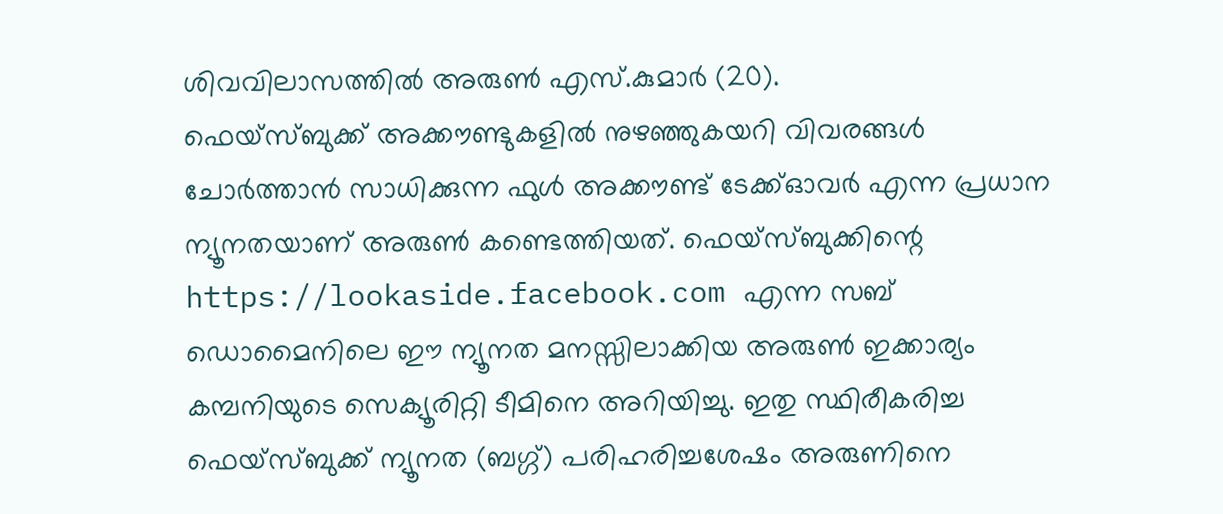ശിവവിലാസത്തിൽ അരുൺ എസ്.കുമാർ (20).
ഫെയ്സ്ബുക്ക് അക്കൗണ്ടുകളിൽ നുഴഞ്ഞുകയറി വിവരങ്ങൾ ചോർത്താൻ സാധിക്കുന്ന ഫുൾ അക്കൗണ്ട് ടേക്ക്ഓവർ എന്ന പ്രധാന ന്യൂനതയാണ് അരുൺ കണ്ടെത്തിയത്. ഫെയ്സ്ബുക്കിന്റെ https://lookaside.facebook.com എന്ന സബ് ഡൊമൈനിലെ ഈ ന്യൂനത മനസ്സിലാക്കിയ അരുൺ ഇക്കാര്യം കമ്പനിയുടെ സെക്യൂരിറ്റി ടീമിനെ അറിയിച്ചു. ഇതു സ്ഥിരീകരിച്ച ഫെയ്സ്ബുക്ക് ന്യൂനത (ബഗ്ഗ്) പരിഹരിച്ചശേഷം അരുണിനെ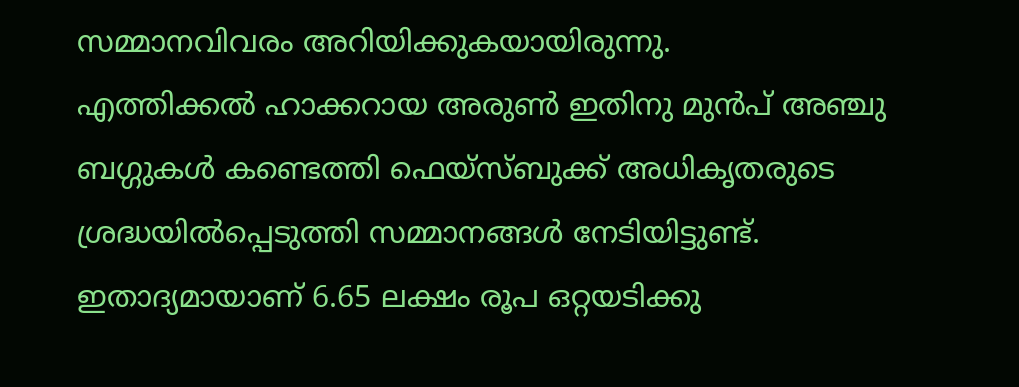സമ്മാനവിവരം അറിയിക്കുകയായിരുന്നു.
എത്തിക്കൽ ഹാക്കറായ അരുൺ ഇതിനു മുൻപ് അഞ്ചു ബഗ്ഗുകൾ കണ്ടെത്തി ഫെയ്സ്ബുക്ക് അധികൃതരുടെ ശ്രദ്ധയിൽപ്പെടുത്തി സമ്മാനങ്ങൾ നേടിയിട്ടുണ്ട്. ഇതാദ്യമായാണ് 6.65 ലക്ഷം രൂപ ഒറ്റയടിക്കു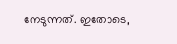നേടുന്നത്. ഇതോടെ,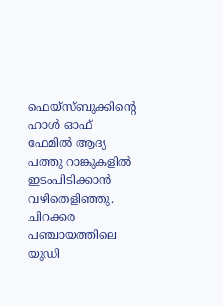ഫെയ്സ്ബുക്കിന്റെ ഹാൾ ഓഫ് ഫേമിൽ ആദ്യ പത്തു റാങ്കുകളിൽ ഇടംപിടിക്കാൻ വഴിതെളിഞ്ഞു. ചിറക്കര പഞ്ചായത്തിലെ യുഡി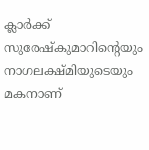ക്ലാർക്ക് സുരേഷ്കുമാറിന്റെയും നാഗലക്ഷ്മിയുടെയും മകനാണ്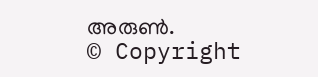അരുൺ.
© Copyright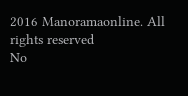2016 Manoramaonline. All rights reserved
No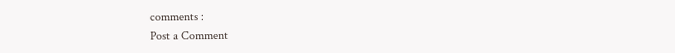comments :
Post a Comment